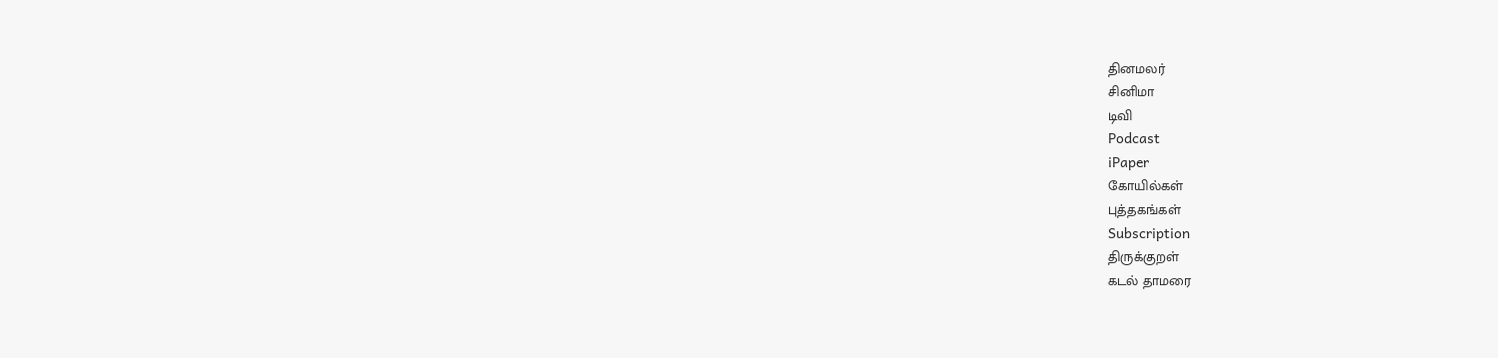தினமலர்
சினிமா
டிவி
Podcast
iPaper
கோயில்கள்
புத்தகங்கள்
Subscription
திருக்குறள்
கடல் தாமரை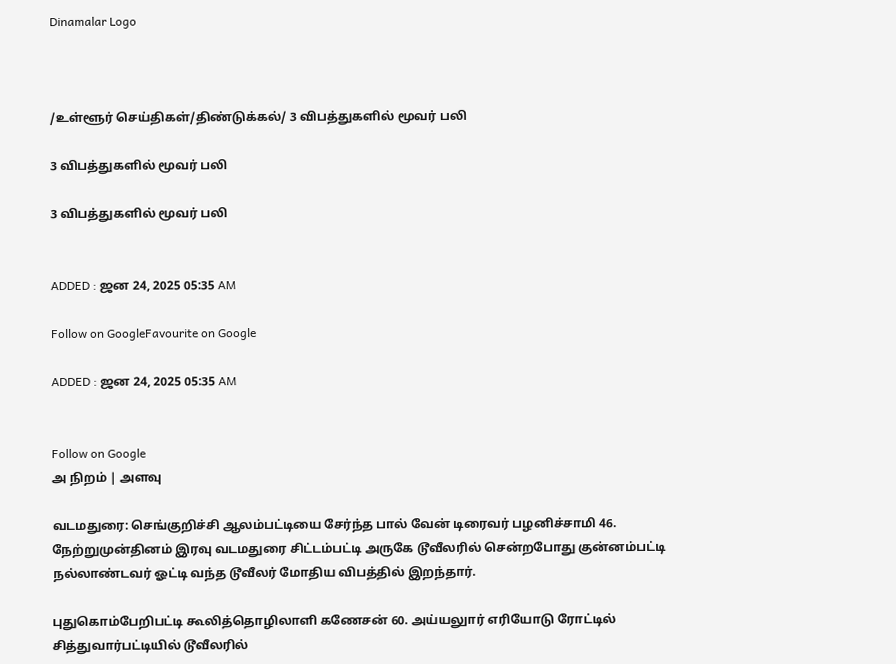Dinamalar Logo



/உள்ளூர் செய்திகள்/திண்டுக்கல்/ 3 விபத்துகளில் மூவர் பலி

3 விபத்துகளில் மூவர் பலி

3 விபத்துகளில் மூவர் பலி


ADDED : ஜன 24, 2025 05:35 AM

Follow on GoogleFavourite on Google

ADDED : ஜன 24, 2025 05:35 AM


Follow on Google
அ நிறம் | அளவு

வடமதுரை: செங்குறிச்சி ஆலம்பட்டியை சேர்ந்த பால் வேன் டிரைவர் பழனிச்சாமி 46. நேற்றுமுன்தினம் இரவு வடமதுரை சிட்டம்பட்டி அருகே டூவீலரில் சென்றபோது குன்னம்பட்டி நல்லாண்டவர் ஓட்டி வந்த டூவீலர் மோதிய விபத்தில் இறந்தார்.

புதுகொம்பேறிபட்டி கூலித்தொழிலாளி கணேசன் 60. அய்யலுார் எரியோடு ரோட்டில் சித்துவார்பட்டியில் டூவீலரில்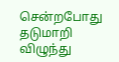சென்றபோது தடுமாறி விழுந்து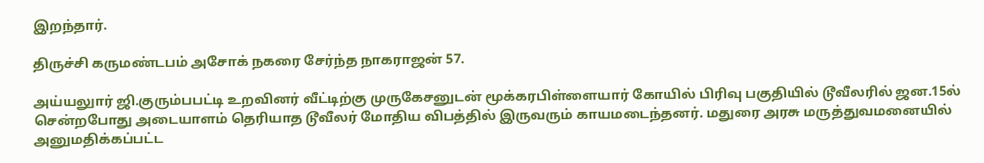இறந்தார்.

திருச்சி கருமண்டபம் அசோக் நகரை சேர்ந்த நாகராஜன் 57.

அய்யலுார் ஜி.குரும்பபட்டி உறவினர் வீட்டிற்கு முருகேசனுடன் மூக்கரபிள்ளையார் கோயில் பிரிவு பகுதியில் டூவீலரில் ஜன.15ல் சென்றபோது அடையாளம் தெரியாத டூவீலர் மோதிய விபத்தில் இருவரும் காயமடைந்தனர். மதுரை அரசு மருத்துவமனையில் அனுமதிக்கப்பட்ட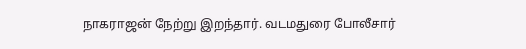நாகராஜன் நேற்று இறந்தார். வடமதுரை போலீசார்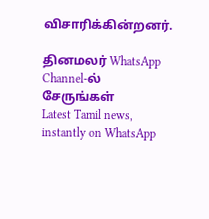விசாரிக்கின்றனர்.

தினமலர் WhatsApp Channel-ல் சேருங்கள்
Latest Tamil news, instantly on WhatsApp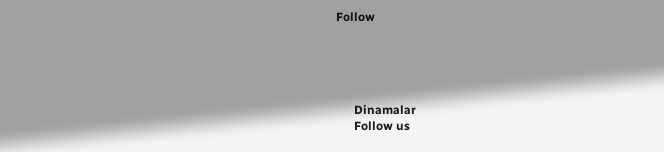Follow





      Dinamalar
      Follow us